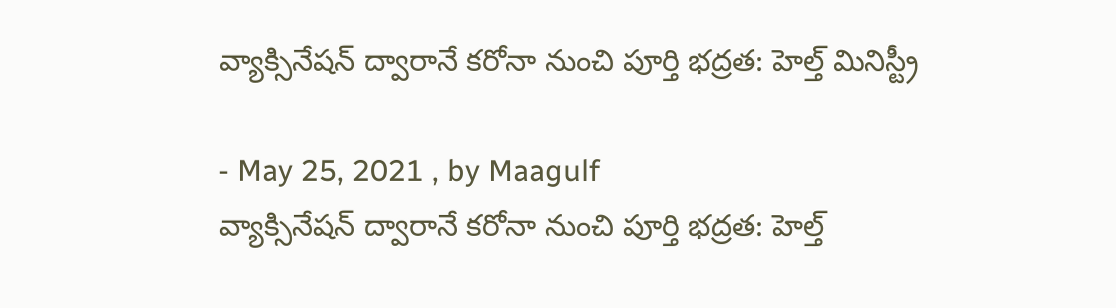వ్యాక్సినేషన్ ద్వారానే కరోనా నుంచి పూర్తి భద్రత: హెల్త్ మినిస్ట్రీ

- May 25, 2021 , by Maagulf
వ్యాక్సినేషన్ ద్వారానే కరోనా నుంచి పూర్తి భద్రత: హెల్త్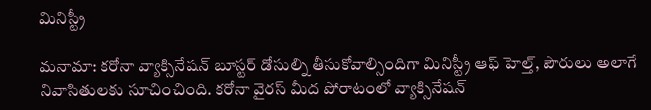మినిస్ట్రీ

మనామా: కరోనా వ్యాక్సినేషన్ బూస్టర్ డోసుల్ని తీసుకోవాల్సిందిగా మినిస్ట్రీ ఆఫ్ హెల్త్, పౌరులు అలాగే నివాసితులకు సూచించింది. కరోనా వైరస్ మీద పోరాటంలో వ్యాక్సినేషన్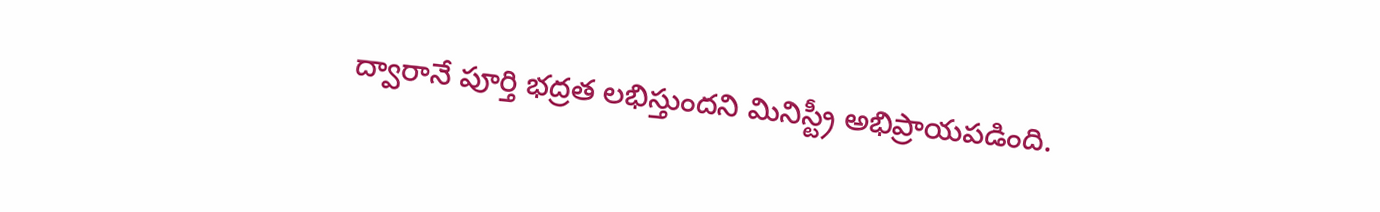ద్వారానే పూర్తి భద్రత లభిస్తుందని మినిస్ట్రీ అభిప్రాయపడింది.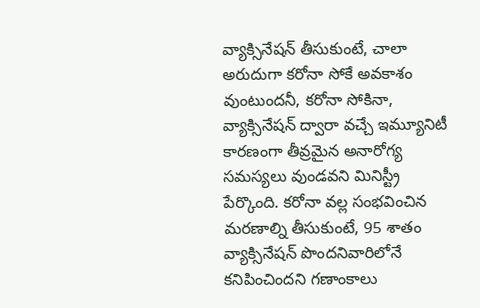వ్యాక్సినేషన్ తీసుకుంటే, చాలా అరుదుగా కరోనా సోకే అవకాశం వుంటుందనీ, కరోనా సోకినా, వ్యాక్సినేషన్ ద్వారా వచ్చే ఇమ్యూనిటీ కారణంగా తీవ్రమైన అనారోగ్య సమస్యలు వుండవని మినిస్ట్రీ పేర్కొంది. కరోనా వల్ల సంభవించిన మరణాల్ని తీసుకుంటే, 95 శాతం వ్యాక్సినేషన్ పొందనివారిలోనే కనిపించిందని గణాంకాలు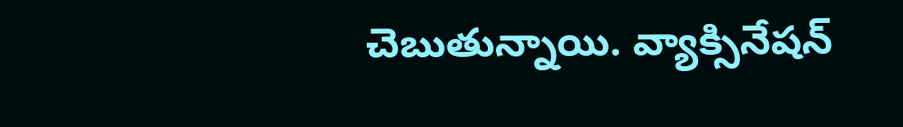చెబుతున్నాయి. వ్యాక్సినేషన్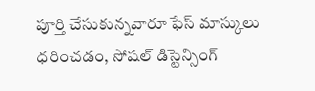పూర్తి చేసుకున్నవారూ ఫేస్ మాస్కులు ధరించడం, సోషల్ డిస్టెన్సింగ్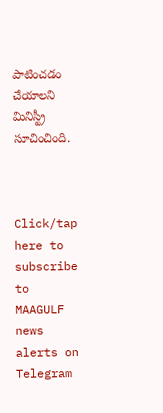పాటించడం చేయాలని మినిస్ట్రీ సూచించింది.



Click/tap here to subscribe to MAAGULF news alerts on Telegram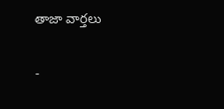తాజా వార్తలు

-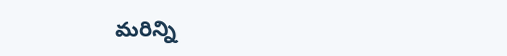మరిన్ని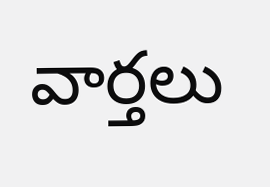వార్తలు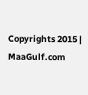Copyrights 2015 | MaaGulf.com